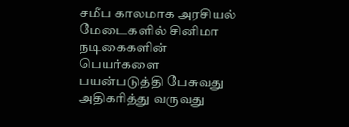சமீப காலமாக அரசியல் மேடைகளில் சினிமா நடிகைகளின் பெயர்களை பயன்படுத்தி பேசுவது அதிகரித்து வருவது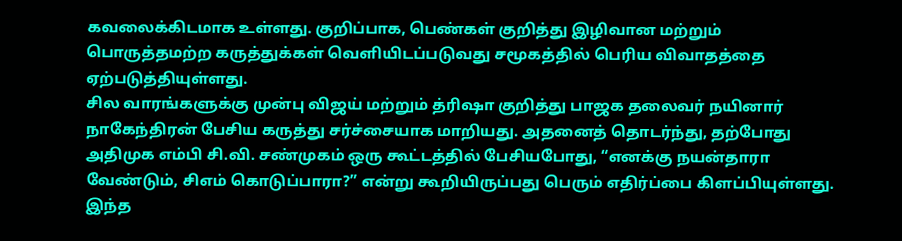கவலைக்கிடமாக உள்ளது. குறிப்பாக, பெண்கள் குறித்து இழிவான மற்றும் பொருத்தமற்ற கருத்துக்கள் வெளியிடப்படுவது சமூகத்தில் பெரிய விவாதத்தை ஏற்படுத்தியுள்ளது.
சில வாரங்களுக்கு முன்பு விஜய் மற்றும் த்ரிஷா குறித்து பாஜக தலைவர் நயினார் நாகேந்திரன் பேசிய கருத்து சர்ச்சையாக மாறியது. அதனைத் தொடர்ந்து, தற்போது அதிமுக எம்பி சி.வி. சண்முகம் ஒரு கூட்டத்தில் பேசியபோது, “எனக்கு நயன்தாரா வேண்டும், சிஎம் கொடுப்பாரா?” என்று கூறியிருப்பது பெரும் எதிர்ப்பை கிளப்பியுள்ளது.
இந்த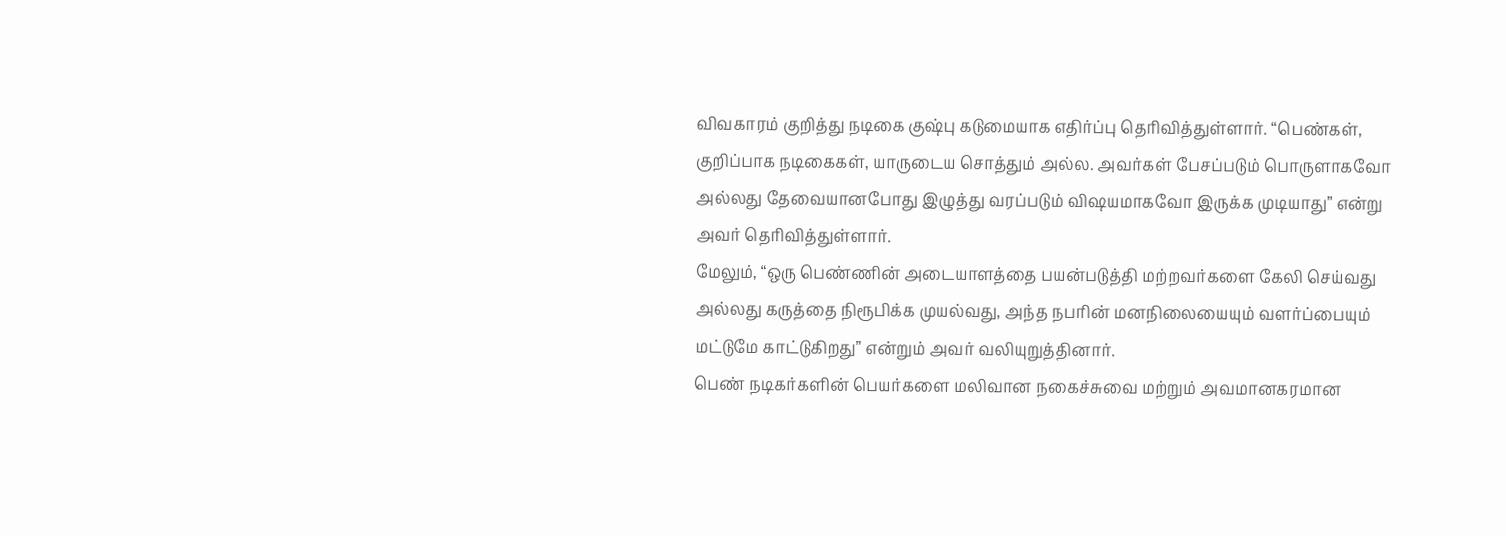விவகாரம் குறித்து நடிகை குஷ்பு கடுமையாக எதிர்ப்பு தெரிவித்துள்ளார். “பெண்கள், குறிப்பாக நடிகைகள், யாருடைய சொத்தும் அல்ல. அவர்கள் பேசப்படும் பொருளாகவோ அல்லது தேவையானபோது இழுத்து வரப்படும் விஷயமாகவோ இருக்க முடியாது” என்று அவர் தெரிவித்துள்ளார்.
மேலும், “ஒரு பெண்ணின் அடையாளத்தை பயன்படுத்தி மற்றவர்களை கேலி செய்வது அல்லது கருத்தை நிரூபிக்க முயல்வது, அந்த நபரின் மனநிலையையும் வளர்ப்பையும் மட்டுமே காட்டுகிறது” என்றும் அவர் வலியுறுத்தினார்.
பெண் நடிகர்களின் பெயர்களை மலிவான நகைச்சுவை மற்றும் அவமானகரமான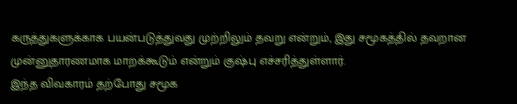கருத்துகளுக்காக பயன்படுத்துவது முற்றிலும் தவறு என்றும், இது சமூகத்தில் தவறான முன்னுதாரணமாக மாறக்கூடும் என்றும் குஷ்பு எச்சரித்துள்ளார்.
இந்த விவகாரம் தற்போது சமூக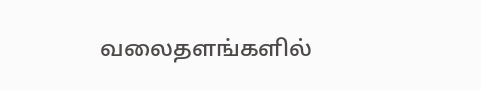வலைதளங்களில்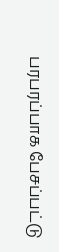பரபரப்பாக பேசப்பட்டு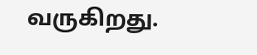வருகிறது.